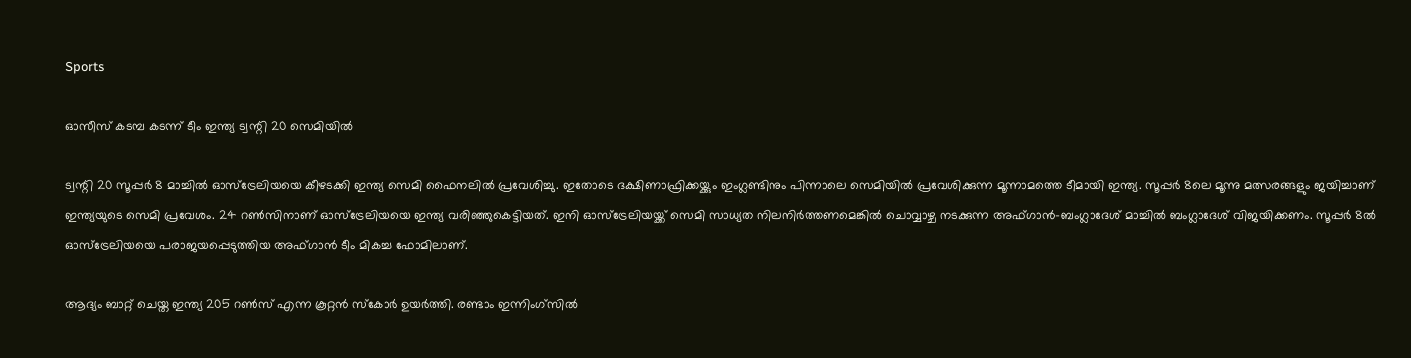Sports

ഓസീസ് കടമ്പ കടന്ന് ടീം ഇന്ത്യ ട്വന്റി 20 സെമിയില്‍

ട്വന്റി 20 സൂപ്പര്‍ 8 മാച്ചില്‍ ഓസ്‌ട്രേലിയയെ കീഴടക്കി ഇന്ത്യ സെമി ഫൈനലില്‍ പ്രവേശിച്ചു. ഇതോടെ ദക്ഷിണാഫ്രിക്കയ്ക്കും ഇംഗ്ലണ്ടിനും പിന്നാലെ സെമിയില്‍ പ്രവേശിക്കുന്ന മൂന്നാമത്തെ ടീമായി ഇന്ത്യ. സൂപ്പര്‍ 8ലെ മൂന്നു മത്സരങ്ങളും ജയിച്ചാണ് ഇന്ത്യയുടെ സെമി പ്രവേശം. 24 റണ്‍സിനാണ് ഓസ്‌ട്രേലിയയെ ഇന്ത്യ വരിഞ്ഞുകെട്ടിയത്. ഇനി ഓസ്‌ട്രേലിയയ്ക്ക് സെമി സാധ്യത നിലനിര്‍ത്തണമെങ്കില്‍ ചൊവ്വാഴ്ച നടക്കുന്ന അഫ്ഗാന്‍-ബംഗ്ലാദേശ് മാച്ചില്‍ ബംഗ്ലാദേശ് വിജയിക്കണം. സൂപ്പര്‍ 8ല്‍ ഓസ്‌ട്രേലിയയെ പരാജയപ്പെടുത്തിയ അഫ്ഗാന്‍ ടീം മികച്ച ഫോമിലാണ്.

ആദ്യം ബാറ്റ് ചെയ്ത ഇന്ത്യ 205 റണ്‍സ് എന്ന കൂറ്റന്‍ സ്‌കോര്‍ ഉയര്‍ത്തി. രണ്ടാം ഇന്നിംഗ്‌സില്‍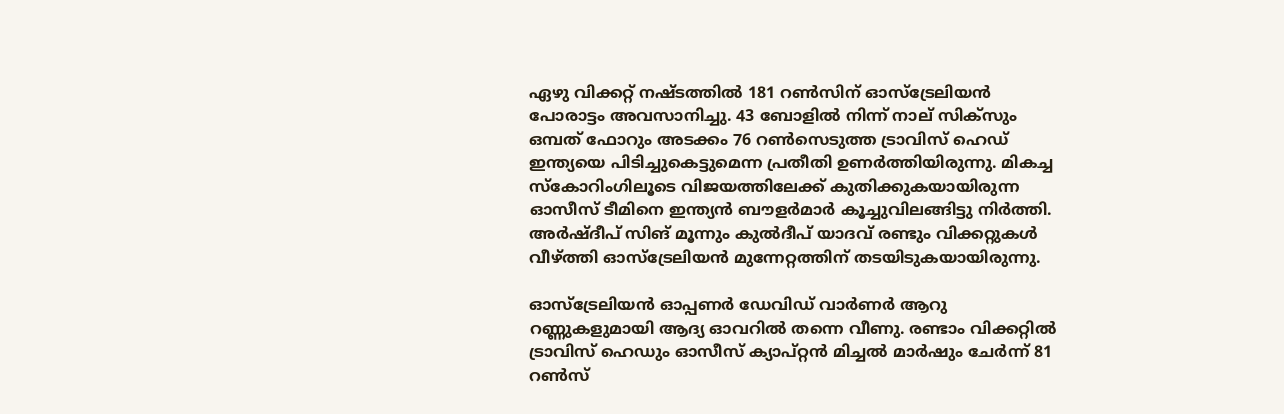ഏഴു വിക്കറ്റ് നഷ്ടത്തില്‍ 181 റണ്‍സിന് ഓസ്‌ട്രേലിയന്‍ പോരാട്ടം അവസാനിച്ചു. 43 ബോളില്‍ നിന്ന് നാല് സിക്‌സും ഒമ്പത് ഫോറും അടക്കം 76 റണ്‍സെടുത്ത ട്രാവിസ് ഹെഡ് ഇന്ത്യയെ പിടിച്ചുകെട്ടുമെന്ന പ്രതീതി ഉണര്‍ത്തിയിരുന്നു. മികച്ച സ്‌കോറിംഗിലൂടെ വിജയത്തിലേക്ക് കുതിക്കുകയായിരുന്ന ഓസീസ് ടീമിനെ ഇന്ത്യന്‍ ബൗളര്‍മാര്‍ കൂച്ചുവിലങ്ങിട്ടു നിര്‍ത്തി. അര്‍ഷ്ദീപ് സിങ് മൂന്നും കുല്‍ദീപ് യാദവ് രണ്ടും വിക്കറ്റുകള്‍ വീഴ്ത്തി ഓസ്‌ട്രേലിയന്‍ മുന്നേറ്റത്തിന് തടയിടുകയായിരുന്നു.

ഓസ്‌ട്രേലിയന്‍ ഓപ്പണര്‍ ഡേവിഡ് വാര്‍ണര്‍ ആറു റണ്ണുകളുമായി ആദ്യ ഓവറില്‍ തന്നെ വീണു. രണ്ടാം വിക്കറ്റില്‍ ട്രാവിസ് ഹെഡും ഓസീസ് ക്യാപ്റ്റന്‍ മിച്ചല്‍ മാര്‍ഷും ചേര്‍ന്ന് 81 റണ്‍സ്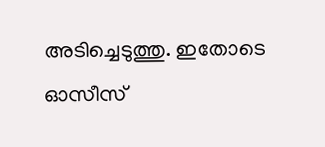അടിച്ചെടുത്തു. ഇതോടെ ഓസീസ്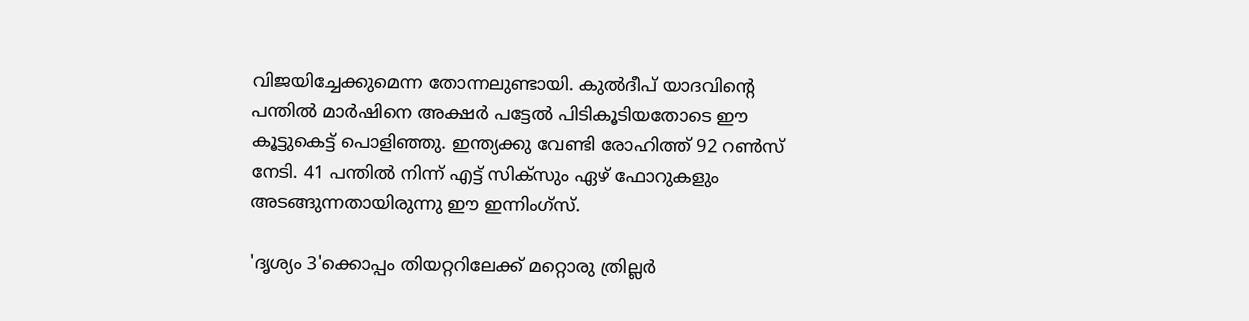വിജയിച്ചേക്കുമെന്ന തോന്നലുണ്ടായി. കുല്‍ദീപ് യാദവിന്റെ പന്തില്‍ മാര്‍ഷിനെ അക്ഷര്‍ പട്ടേല്‍ പിടികൂടിയതോടെ ഈ കൂട്ടുകെട്ട് പൊളിഞ്ഞു. ഇന്ത്യക്കു വേണ്ടി രോഹിത്ത് 92 റണ്‍സ് നേടി. 41 പന്തില്‍ നിന്ന് എട്ട് സിക്‌സും ഏഴ് ഫോറുകളും അടങ്ങുന്നതായിരുന്നു ഈ ഇന്നിംഗ്‌സ്.

'ദൃശ്യം 3'ക്കൊപ്പം തിയറ്ററിലേക്ക് മറ്റൊരു ത്രില്ലർ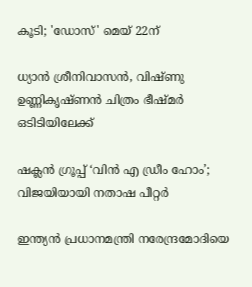കൂടി; 'ഡോസ്' മെയ് 22ന്

ധ്യാൻ ശ്രീനിവാസൻ, വിഷ്ണു ഉണ്ണികൃഷ്ണൻ ചിത്രം ഭീഷ്മർ ഒടിടിയിലേക്ക്

ഷക്ലൻ ഗ്രൂപ്പ് ‘വിൻ എ ഡ്രീം ഹോം’; വിജയിയായി നതാഷ പീറ്റ‍ർ

ഇന്ത്യന്‍‍ പ്രധാനമന്ത്രി നരേന്ദ്രമോദിയെ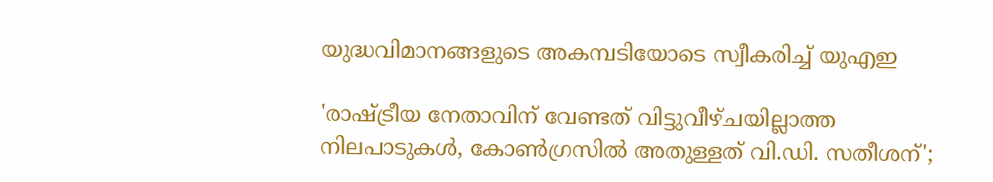യുദ്ധവിമാനങ്ങളുടെ അകമ്പടിയോടെ സ്വീകരിച്ച് യുഎഇ

'രാഷ്ട്രീയ നേതാവിന് വേണ്ടത് വിട്ടുവീഴ്ചയില്ലാത്ത നിലപാടുകൾ, കോൺഗ്രസിൽ അതുള്ളത് വി.ഡി. സതീശന്';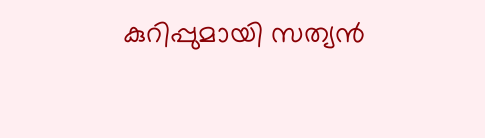കുറിപ്പുമായി സത്യൻ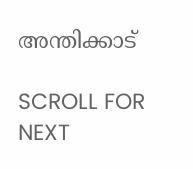അന്തിക്കാട്

SCROLL FOR NEXT